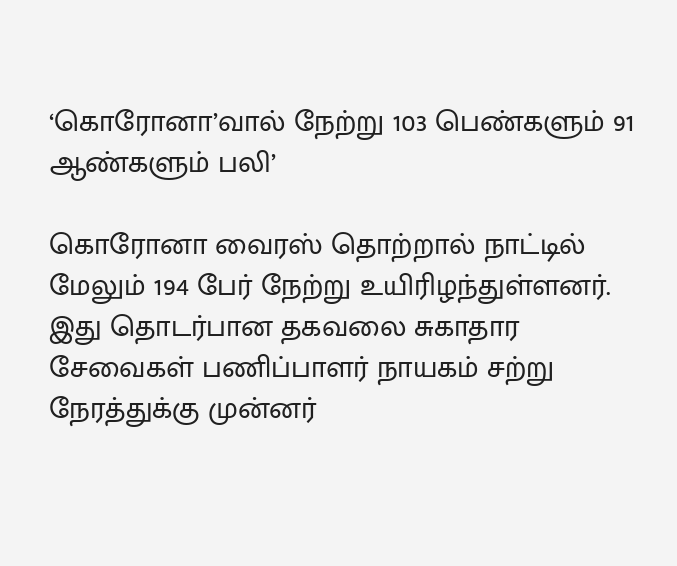‘கொரோனா’வால் நேற்று 103 பெண்களும் 91 ஆண்களும் பலி’

கொரோனா வைரஸ் தொற்றால் நாட்டில் மேலும் 194 பேர் நேற்று உயிரிழந்துள்ளனர். இது தொடர்பான தகவலை சுகாதார சேவைகள் பணிப்பாளர் நாயகம் சற்று நேரத்துக்கு முன்னர்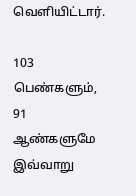வெளியிட்டார்.

103 பெண்களும், 91 ஆண்களுமே இவ்வாறு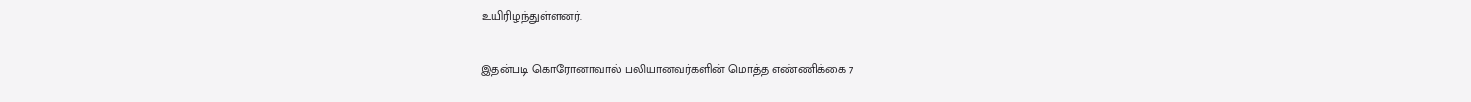உயிரிழந்துள்ளனர்.

இதன்படி கொரோனாவால் பலியானவர்களின் மொத்த எண்ணிக்கை 7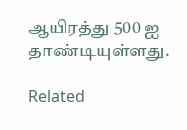ஆயிரத்து 500 ஐ தாண்டியுள்ளது.

Related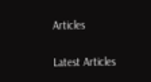Articles

Latest Articles